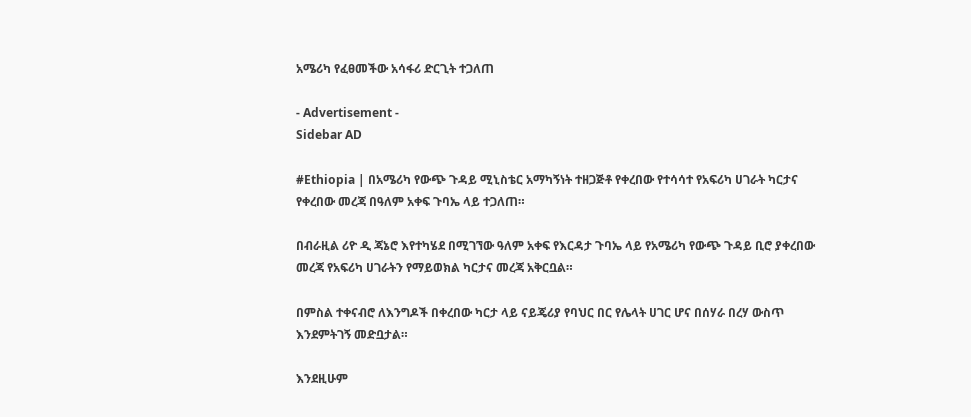አሜሪካ የፈፀመችው አሳፋሪ ድርጊት ተጋለጠ

- Advertisement -
Sidebar AD

#Ethiopia | በአሜሪካ የውጭ ጉዳይ ሚኒስቴር አማካኝነት ተዘጋጅቶ የቀረበው የተሳሳተ የአፍሪካ ሀገራት ካርታና የቀረበው መረጃ በዓለም አቀፍ ጉባኤ ላይ ተጋለጠ።

በብራዚል ሪዮ ዲ ጃኔሮ እየተካሄደ በሚገኘው ዓለም አቀፍ የእርዳታ ጉባኤ ላይ የአሜሪካ የውጭ ጉዳይ ቢሮ ያቀረበው መረጃ የአፍሪካ ሀገራትን የማይወክል ካርታና መረጃ አቅርቧል።

በምስል ተቀናብሮ ለእንግዶች በቀረበው ካርታ ላይ ናይጄሪያ የባህር በር የሌላት ሀገር ሆና በሰሃራ በረሃ ውስጥ እንደምትገኝ መድቧታል።

እንደዚሁም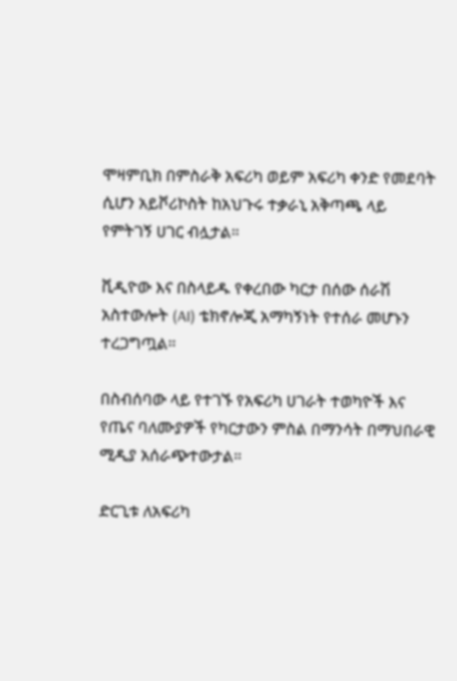ሞዛምቢክ በምስራቅ አፍሪካ ወይም አፍሪካ ቀንድ የመደባት ሲሆን አይቮሪኮስት ከአህጉሩ ተቃራኒ አቅጣጫ ላይ የምትገኝ ሀገር ብሏታል።

ቪዲዮው እና በስላይዱ የቀረበው ካርታ በሰው ሰራሽ አስተውሎት (AI) ቴክኖሎጂ አማካኝነት የተሰራ መሆኑን ተረጋግጧል።

በስብሰባው ላይ የተገኙ የአፍሪካ ሀገራት ተወካዮች እና የጤና ባለሙያዎች የካርታውን ምስል በማንሳት በማህበራዊ ሚዲያ አሰራጭተውታል።

ድርጊቱ ለአፍሪካ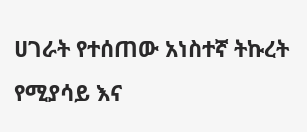ሀገራት የተሰጠው አነስተኛ ትኩረት የሚያሳይ እና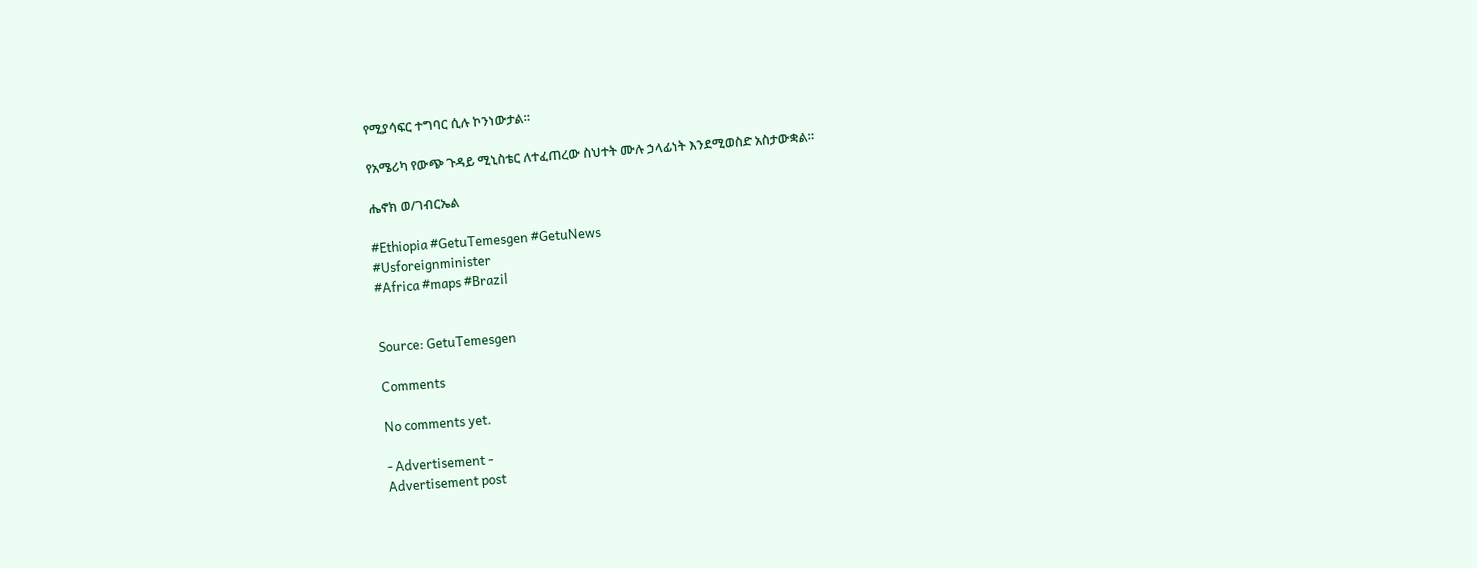የሚያሳፍር ተግባር ሲሉ ኮንነውታል።

የአሜሪካ የውጭ ጉዳይ ሚኒስቴር ለተፈጠረው ስህተት ሙሉ ኃላፊነት እንደሚወስድ አስታውቋል።

ሔኖክ ወ/ገብርኤል

#Ethiopia #GetuTemesgen #GetuNews
#Usforeignminister
#Africa #maps #Brazil


Source: GetuTemesgen

Comments

No comments yet.

- Advertisement -
Advertisement post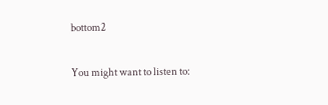bottom2

You might want to listen to: